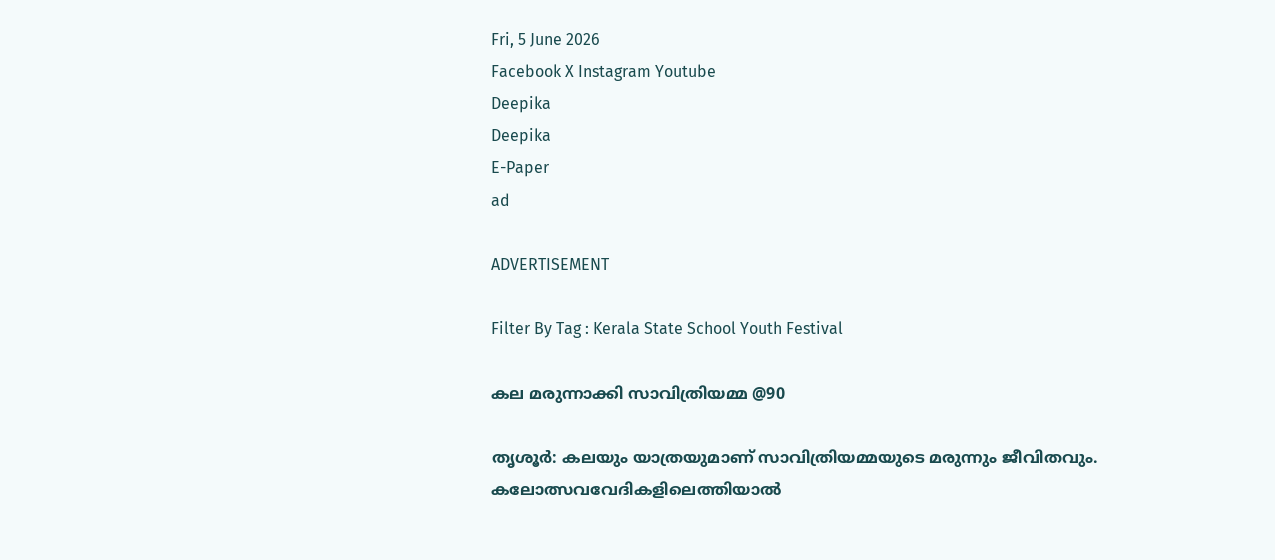Fri, 5 June 2026
Facebook X Instagram Youtube
Deepika
Deepika
E-Paper
ad

ADVERTISEMENT

Filter By Tag : Kerala State School Youth Festival

കല മരുന്നാക്കി സാവിത്രിയമ്മ @90

തൃശൂര്‍: കലയും യാത്രയുമാണ് സാവിത്രിയമ്മയുടെ മരുന്നും ജീവിതവും. കലോത്സവവേദികളിലെത്തിയാല്‍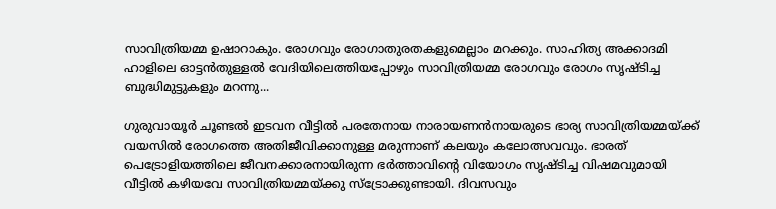സാവിത്രിയമ്മ ഉഷാറാകും. രോഗവും രോഗാതുരതകളുമെല്ലാം മറക്കും. സാഹിത്യ അക്കാദമി ഹാളിലെ ഓട്ടന്‍തുള്ളല്‍ വേദിയിലെത്തിയപ്പോഴും സാവിത്രിയമ്മ രോഗവും രോഗം സൃഷ്ടിച്ച ബുദ്ധിമുട്ടുകളും മറന്നു...

ഗുരുവായൂര്‍ ചൂണ്ടല്‍ ഇടവന വീട്ടില്‍ പരതേനായ നാരായണന്‍നായരുടെ ഭാര്യ സാവിത്രിയമ്മയ്ക്ക് വയസില്‍ രോഗത്തെ അതിജീവിക്കാനുള്ള മരുന്നാണ് കലയും കലോത്സവവും. ഭാരത് പെട്രോളിയത്തിലെ ജീവനക്കാരനായിരുന്ന ഭര്‍ത്താവിന്‍റെ വിയോഗം സൃഷ്ടിച്ച വിഷമവുമായി വീട്ടില്‍ കഴിയവേ സാവിത്രിയമ്മയ്ക്കു സ്‌ട്രോക്കുണ്ടായി. ദിവസവും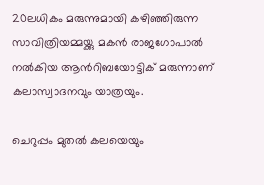20ലധികം മരുന്നുമായി കഴിഞ്ഞിരുന്ന സാവിത്രിയമ്മയ്ക്കു മകന്‍ രാജഗോപാല്‍ നല്‍കിയ ആന്‍റിബയോട്ടിക് മരുന്നാണ് കലാസ്വാദനവും യാത്രയും.

ചെറുപ്പം മുതല്‍ കലയെയും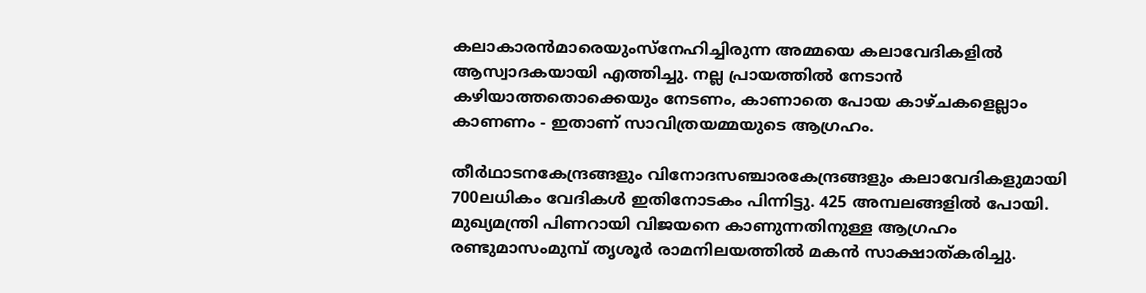കലാകാരന്‍മാരെയുംസ്നേഹിച്ചിരുന്ന അമ്മയെ കലാവേദികളില്‍ ആസ്വാദകയായി എത്തിച്ചു. നല്ല പ്രായത്തില്‍ നേടാന്‍ കഴിയാത്തതൊക്കെയും നേടണം, കാണാതെ പോയ കാഴ്ചകളെല്ലാം കാണണം - ഇതാണ് സാവിത്രയമ്മയുടെ ആഗ്രഹം.

തീര്‍ഥാടനകേന്ദ്രങ്ങളും വിനോദസഞ്ചാരകേന്ദ്രങ്ങളും കലാവേദികളുമായി 700ലധികം വേദികള്‍ ഇതിനോടകം പിന്നിട്ടു. 425 അമ്പലങ്ങളില്‍ പോയി. മുഖ്യമന്ത്രി പിണറായി വിജയനെ കാണുന്നതിനുള്ള ആഗ്രഹം രണ്ടുമാസംമുമ്പ് തൃശൂര്‍ രാമനിലയത്തില്‍ മകന്‍ സാക്ഷാത്കരിച്ചു.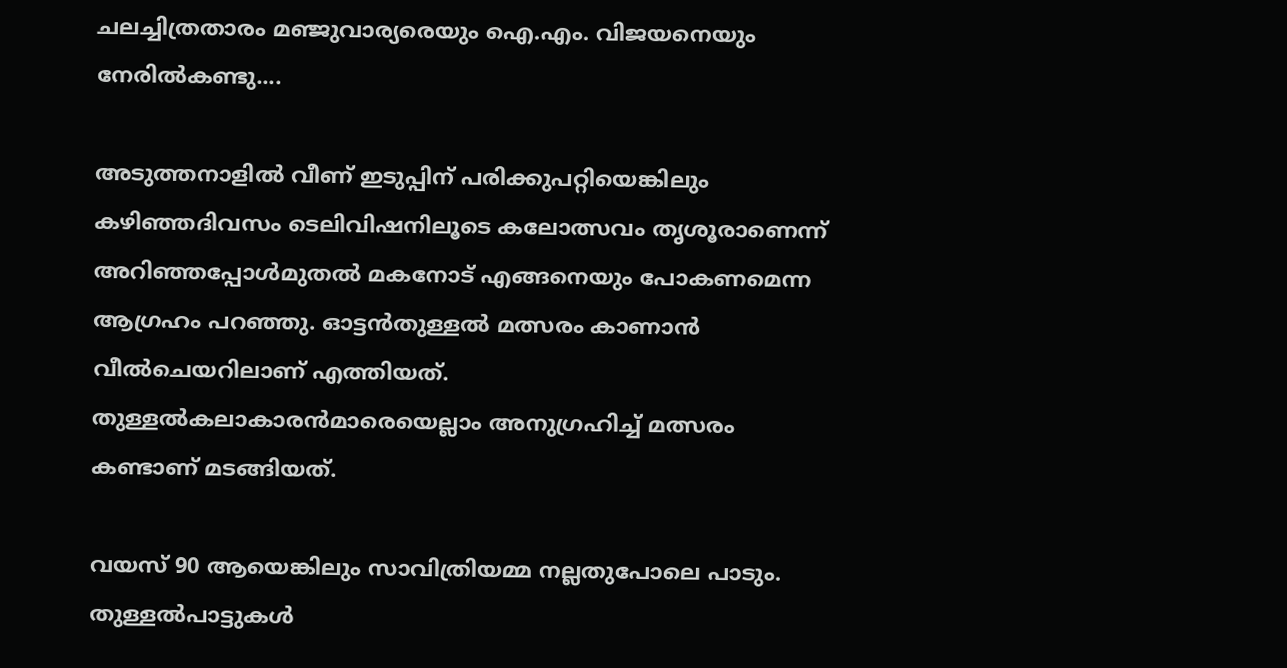ചലച്ചിത്രതാരം മഞ്ജുവാര്യരെയും ഐ.എം. വിജയനെയും നേരില്‍കണ്ടു....

അടുത്തനാളില്‍ വീണ് ഇടുപ്പിന് പരിക്കുപറ്റിയെങ്കിലും കഴിഞ്ഞദിവസം ടെലിവിഷനിലൂടെ കലോത്സവം തൃശൂരാണെന്ന് അറിഞ്ഞപ്പോള്‍മുതല്‍ മകനോട് എങ്ങനെയും പോകണമെന്ന ആഗ്രഹം പറഞ്ഞു. ഓട്ടന്‍തുള്ളല്‍ മത്സരം കാണാന്‍ വീല്‍ചെയറിലാണ് എത്തിയത്. തുള്ളല്‍കലാകാരന്‍മാരെയെല്ലാം അനുഗ്രഹിച്ച് മത്സരം കണ്ടാണ് മടങ്ങിയത്.

വയസ് 90 ആയെങ്കിലും സാവിത്രിയമ്മ നല്ലതുപോലെ പാടും. തുള്ളല്‍പാട്ടുകള്‍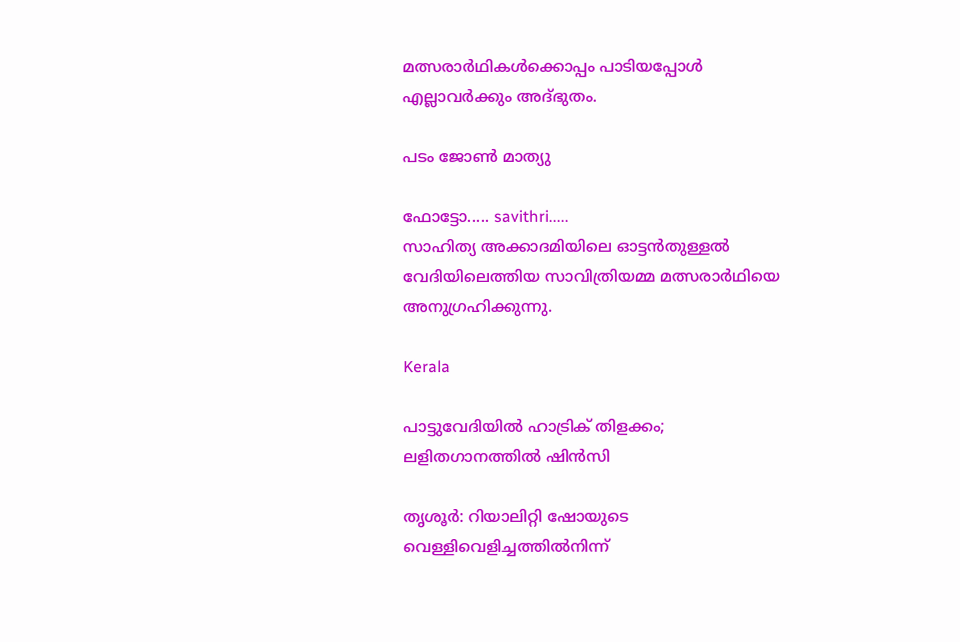മത്സരാര്‍ഥികള്‍ക്കൊപ്പം പാടിയപ്പോള്‍ എല്ലാവര്‍ക്കും അദ്ഭുതം.

പടം ജോണ്‍ മാത്യു

ഫോട്ടോ..... savithri.....
സാഹിത്യ അക്കാദമിയിലെ ഓട്ടന്‍തുള്ളല്‍ വേദിയിലെത്തിയ സാവിത്രിയമ്മ മത്സരാര്‍ഥിയെ അനുഗ്രഹിക്കുന്നു.

Kerala

പാട്ടുവേദിയിൽ ഹാട്രിക് തിളക്കം; ലളിതഗാനത്തിൽ ഷിൻസി

തൃശൂർ: റിയാലിറ്റി ഷോയുടെ വെള്ളിവെളിച്ചത്തിൽനിന്ന്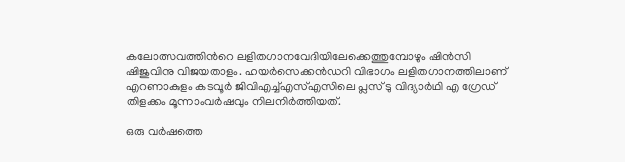കലോത്സവത്തിന്‍റെ ലളിതഗാനവേദിയിലേക്കെത്തുമ്പോഴും ഷിൻസി ഷിജുവിനു വിജയതാളം. ഹയർസെക്കൻഡറി വിഭാഗം ലളിതഗാനത്തിലാണ് എറണാകുളം കടവൂർ ജിവിഎച്ച്എസ്എസിലെ പ്ലസ് ടു വിദ്യാർഥി എ ഗ്രേഡ് തിളക്കം മൂന്നാംവർഷവും നിലനിർത്തിയത്.

ഒരു വർഷത്തെ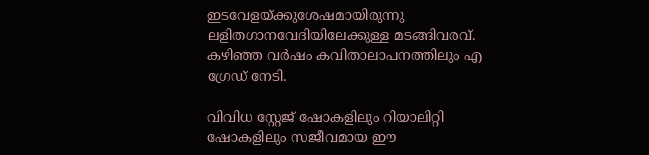ഇടവേളയ്ക്കുശേഷമായിരുന്നു ലളിതഗാനവേദിയിലേക്കുള്ള മടങ്ങിവരവ്. കഴിഞ്ഞ വർഷം കവിതാലാപനത്തിലും എ ഗ്രേഡ് നേടി.

വിവിധ സ്റ്റേജ് ഷോകളിലും റിയാലിറ്റി ഷോകളിലും സജീവമായ ഈ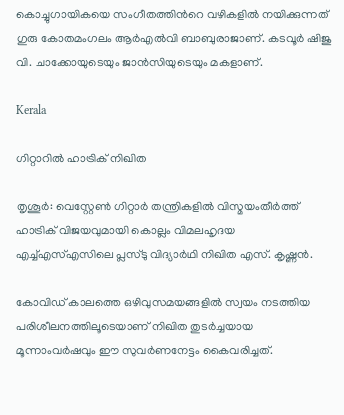കൊച്ചുഗായികയെ സംഗീതത്തിന്‍റെ വഴികളിൽ നയിക്കുന്നത് ഗുരു കോതമംഗലം ആർഎൽവി ബാബുരാജാണ്. കടവൂർ ഷിജു വി. ചാക്കോയുടെയും ജാൻസിയുടെയും മകളാണ്.

Kerala

ഗിറ്റാറിൽ ഹാട്രിക് നിഖിത

തൃശൂർ: വെസ്റ്റേൺ ഗിറ്റാർ തന്ത്രികളിൽ വിസ്മയംതീർത്ത് ഹാട്രിക് വിജയവുമായി കൊല്ലം വിമലഹൃദയ എച്ച്എസ്എസിലെ പ്ലസ്ടു വിദ്യാർഥി നിഖിത എസ്. കൃഷ്ണൻ.

കോവിഡ് കാലത്തെ ഒഴിവുസമയങ്ങളിൽ സ്വയം നടത്തിയ പരിശീലനത്തിലൂടെയാണ് നിഖിത തുടർച്ചയായ മൂന്നാംവർഷവും ഈ സുവർണനേട്ടം കൈവരിച്ചത്.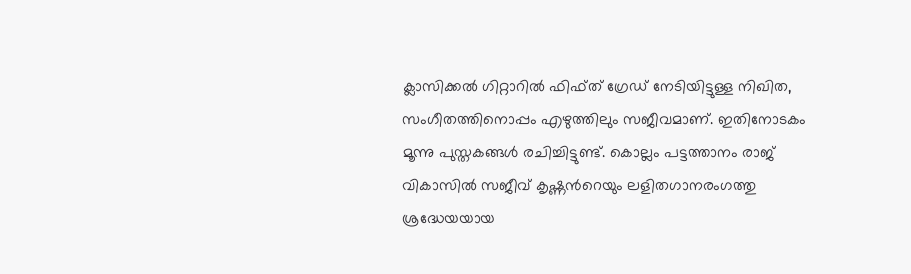ക്ലാസിക്കൽ ഗിറ്റാറിൽ ഫിഫ്ത് ഗ്രേഡ് നേടിയിട്ടുള്ള നിഖിത, സംഗീതത്തിനൊപ്പം എഴുത്തിലും സജീവമാണ്. ഇതിനോടകം മൂന്നു പുസ്തകങ്ങൾ രചിച്ചിട്ടുണ്ട്. കൊല്ലം പട്ടത്താനം രാജ് വികാസിൽ സജീവ് കൃഷ്ണന്‍റെയും ലളിതഗാനരംഗത്തു ശ്രദ്ധേയയായ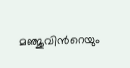മഞ്ജുവിന്‍റെയും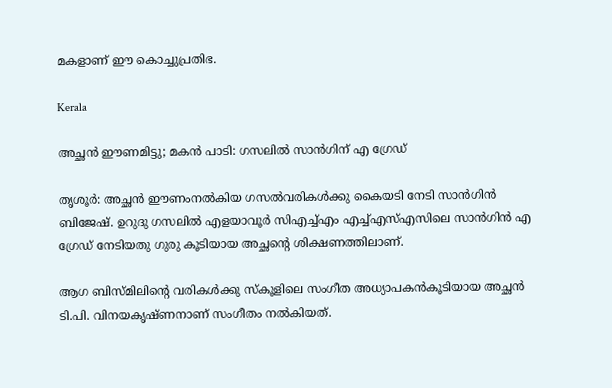മകളാണ് ഈ കൊച്ചുപ്രതിഭ.

Kerala

അച്ഛൻ ഈണമിട്ടു; മകൻ പാടി: ഗസലിൽ സാൻഗിന് എ ഗ്രേഡ്

തൃശൂർ: അച്ഛൻ ഈണംനൽകിയ ഗസൽവരികൾക്കു കൈയടി നേടി സാൻഗിൻ ബിജേഷ്. ഉറുദു ഗസലിൽ എളയാവൂർ സിഎച്ച്എം എച്ച്എസ്എസിലെ സാൻഗിൻ എ ഗ്രേഡ് നേടിയതു ഗുരു കൂടിയായ അച്ഛന്‍റെ ശിക്ഷണത്തിലാണ്.

ആഗ ബിസ്മിലിന്‍റെ വരികൾക്കു സ്കൂളിലെ സംഗീത അധ്യാപകൻകൂടിയായ അച്ഛൻ ടി.പി. വിനയകൃഷ്ണനാണ് സംഗീതം നൽകിയത്.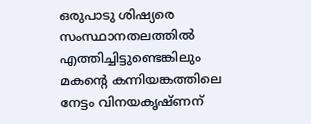ഒരുപാടു ശിഷ്യരെ സംസ്ഥാനതലത്തിൽ എത്തിച്ചിട്ടുണ്ടെങ്കിലും മകന്‍റെ കന്നിയങ്കത്തിലെ നേട്ടം വിനയകൃഷ്ണന്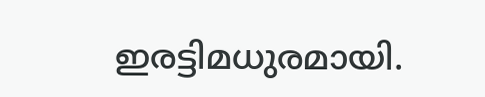ഇരട്ടിമധുരമായി.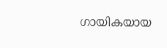ഗായികയായ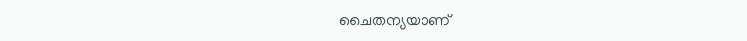ചൈതന്യയാണ്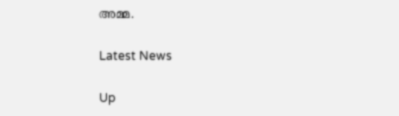അമ്മ.

Latest News

Up